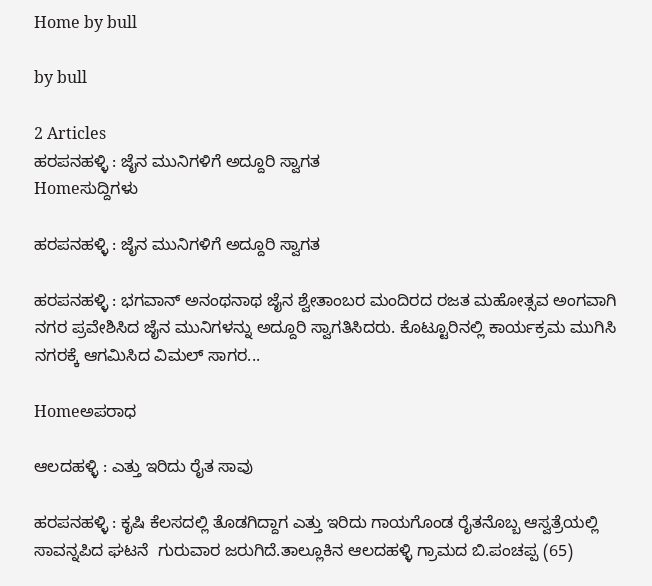Home by bull

by bull

2 Articles
ಹರಪನಹಳ್ಳಿ : ಜೈನ ಮುನಿಗಳಿಗೆ ಅದ್ದೂರಿ ಸ್ವಾಗತ
Homeಸುದ್ದಿಗಳು

ಹರಪನಹಳ್ಳಿ : ಜೈನ ಮುನಿಗಳಿಗೆ ಅದ್ದೂರಿ ಸ್ವಾಗತ

ಹರಪನಹಳ್ಳಿ : ಭಗವಾನ್ ಅನಂಥನಾಥ ಜೈನ ಶ್ವೇತಾಂಬರ ಮಂದಿರದ ರಜತ ಮಹೋತ್ಸವ ಅಂಗವಾಗಿ ನಗರ ಪ್ರವೇಶಿಸಿದ ಜೈನ ಮುನಿಗಳನ್ನು ಅದ್ದೂರಿ ಸ್ವಾಗತಿಸಿದರು. ಕೊಟ್ಟೂರಿನಲ್ಲಿ ಕಾರ್ಯಕ್ರಮ ಮುಗಿಸಿ ನಗರಕ್ಕೆ ಆಗಮಿಸಿದ ವಿಮಲ್ ಸಾಗರ...

Homeಅಪರಾಧ

ಆಲದಹಳ್ಳಿ : ಎತ್ತು ಇರಿದು ರೈತ ಸಾವು

ಹರಪನಹಳ್ಳಿ : ಕೃಷಿ ಕೆಲಸದಲ್ಲಿ ತೊಡಗಿದ್ದಾಗ ಎತ್ತು ಇರಿದು ಗಾಯಗೊಂಡ ರೈತನೊಬ್ಬ ಆಸ್ವತ್ರೆಯಲ್ಲಿ ಸಾವನ್ನಪಿದ ಘಟನೆ  ಗುರುವಾರ ಜರುಗಿದೆ.ತಾಲ್ಲೂಕಿನ ಆಲದಹಳ್ಳಿ ಗ್ರಾಮದ ಬಿ.ಪಂಚಪ್ಪ (65)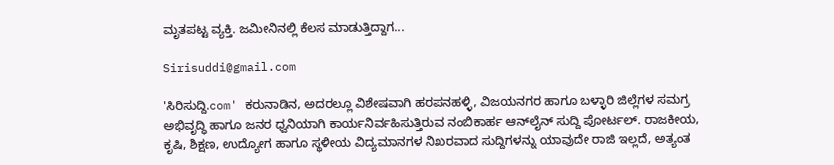ಮೃತಪಟ್ಟ ವ್ಯಕ್ತಿ. ಜಮೀನಿನಲ್ಲಿ ಕೆಲಸ‌ ಮಾಡುತ್ತಿದ್ದಾಗ...

Sirisuddi@gmail.com

'ಸಿರಿಸುದ್ದಿ.com' ಕರುನಾಡಿನ, ಅದರಲ್ಲೂ ವಿಶೇಷವಾಗಿ ಹರಪನಹಳ್ಳಿ, ವಿಜಯನಗರ ಹಾಗೂ ಬಳ್ಳಾರಿ ಜಿಲ್ಲೆಗಳ ಸಮಗ್ರ ಅಭಿವೃದ್ಧಿ ಹಾಗೂ ಜನರ ಧ್ವನಿಯಾಗಿ ಕಾರ್ಯನಿರ್ವಹಿಸುತ್ತಿರುವ ನಂಬಿಕಾರ್ಹ ಆನ್‌ಲೈನ್ ಸುದ್ದಿ ಪೋರ್ಟಲ್. ರಾಜಕೀಯ, ಕೃಷಿ, ಶಿಕ್ಷಣ, ಉದ್ಯೋಗ ಹಾಗೂ ಸ್ಥಳೀಯ ವಿದ್ಯಮಾನಗಳ ನಿಖರವಾದ ಸುದ್ದಿಗಳನ್ನು ಯಾವುದೇ ರಾಜಿ ಇಲ್ಲದೆ, ಅತ್ಯಂತ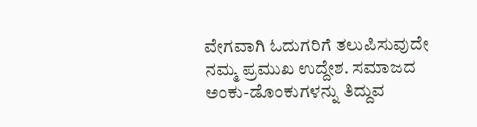ವೇಗವಾಗಿ ಓದುಗರಿಗೆ ತಲುಪಿಸುವುದೇ ನಮ್ಮ ಪ್ರಮುಖ ಉದ್ದೇಶ. ಸಮಾಜದ ಅಂಕು-ಡೊಂಕುಗಳನ್ನು ತಿದ್ದುವ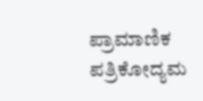ಪ್ರಾಮಾಣಿಕ ಪತ್ರಿಕೋದ್ಯಮ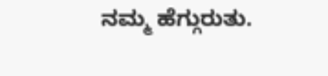ನಮ್ಮ ಹೆಗ್ಗುರುತು.